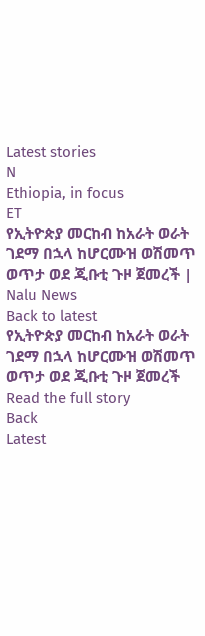Latest stories
N
Ethiopia, in focus
ET
የኢትዮጵያ መርከብ ከአራት ወራት ገደማ በኋላ ከሆርሙዝ ወሽመጥ ወጥታ ወደ ጂቡቲ ጉዞ ጀመረች | Nalu News
Back to latest
የኢትዮጵያ መርከብ ከአራት ወራት ገደማ በኋላ ከሆርሙዝ ወሽመጥ ወጥታ ወደ ጂቡቲ ጉዞ ጀመረች
Read the full story
Back
Latest